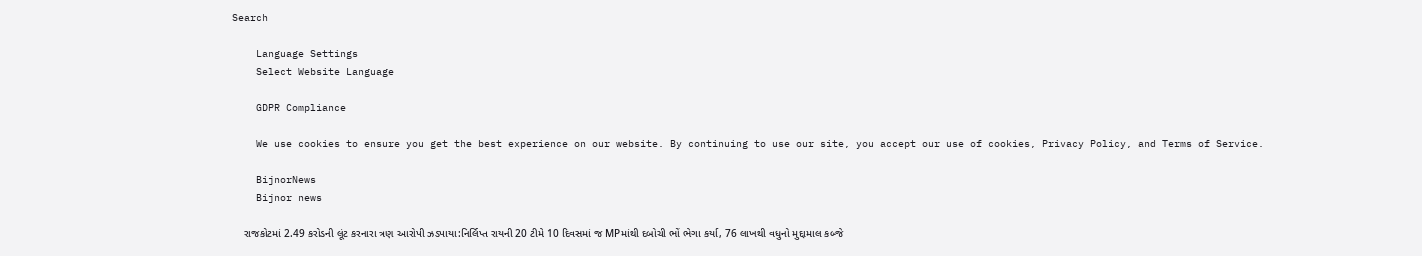Search

    Language Settings
    Select Website Language

    GDPR Compliance

    We use cookies to ensure you get the best experience on our website. By continuing to use our site, you accept our use of cookies, Privacy Policy, and Terms of Service.

    BijnorNews
    Bijnor news

    રાજકોટમાં 2.49 કરોડની લૂંટ કરનારા ત્રણ આરોપી ઝડપાયા:નિર્લિપ્ત રાયની 20 ટીમે 10 દિવસમાં જ MPમાંથી દબોચી ભોં ભેગા કર્યા, 76 લાખથી વધુનો મુદ્દામાલ કબ્જે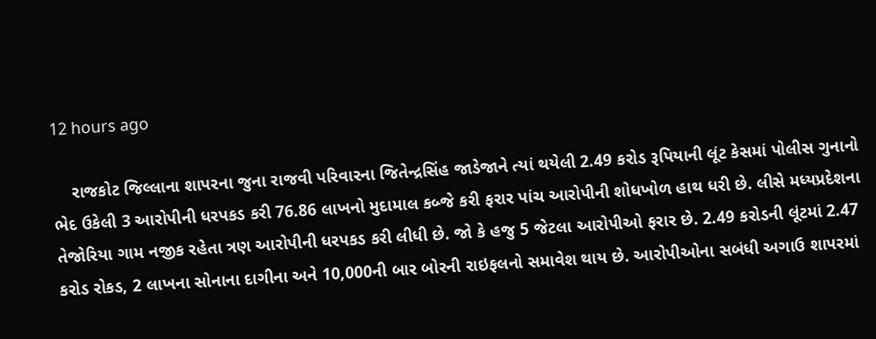12 hours ago

    રાજકોટ જિલ્લાના શાપરના જુના રાજવી પરિવારના જિતેન્દ્રસિંહ જાડેજાને ત્યાં થયેલી 2.49 કરોડ રૂપિયાની લૂંટ કેસમાં પોલીસ ગુનાનો ભેદ ઉકેલી 3 આરોપીની ધરપકડ કરી 76.86 લાખનો મુદામાલ કબ્જે કરી ફરાર પાંચ આરોપીની શોધખોળ હાથ ધરી છે. લીસે મધ્યપ્રદેશના તેજોરિયા ગામ નજીક રહેતા ત્રણ આરોપીની ધરપકડ કરી લીધી છે. જો કે હજુ 5 જેટલા આરોપીઓ ફરાર છે. 2.49 કરોડની લૂંટમાં 2.47 કરોડ રોકડ, 2 લાખના સોનાના દાગીના અને 10,000ની બાર બોરની રાઇફલનો સમાવેશ થાય છે. આરોપીઓના સબંધી અગાઉ શાપરમાં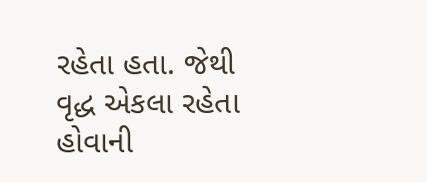રહેતા હતા. જેથી વૃદ્ધ એકલા રહેતા હોવાની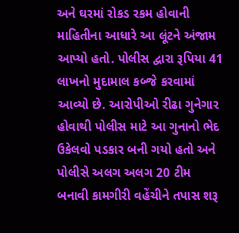અને ઘરમાં રોકડ રકમ હોવાની માહિતીના આધારે આ લૂંટને અંજામ આપ્યો હતો. પોલીસ દ્વારા રૂપિયા 41 લાખનો મુદામાલ કબ્જે કરવામાં આવ્યો છે. આરોપીઓ રીઢા ગુનેગાર હોવાથી પોલીસ માટે આ ગુનાનો ભેદ ઉકેલવો પડકાર બની ગયો હતો અને પોલીસે અલગ અલગ 20 ટીમ બનાવી કામગીરી વહેંચીને તપાસ શરૂ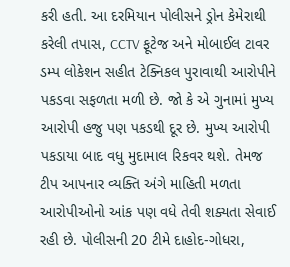કરી હતી. આ દરમિયાન પોલીસને ડ્રોન કેમેરાથી કરેલી તપાસ, CCTV ફૂટેજ અને મોબાઈલ ટાવર ડમ્પ લોકેશન સહીત ટેક્નિકલ પુરાવાથી આરોપીને પકડવા સફળતા મળી છે. જો કે એ ગુનામાં મુખ્ય આરોપી હજુ પણ પકડથી દૂર છે. મુખ્ય આરોપી પકડાયા બાદ વધુ મુદામાલ રિકવર થશે. તેમજ ટીપ આપનાર વ્યક્તિ અંગે માહિતી મળતા આરોપીઓનો આંક પણ વધે તેવી શક્યતા સેવાઈ રહી છે. પોલીસની 20 ટીમે દાહોદ-ગોધરા,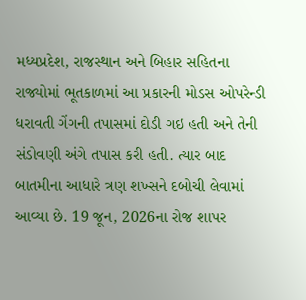મધ્યપ્રદેશ, રાજસ્થાન અને બિહાર સહિતના રાજ્યોમાં ભૂતકાળમાં આ પ્રકારની મોડસ ઓપરેન્ડી ધરાવતી ગેંગની તપાસમાં દોડી ગઇ હતી અને તેની સંડોવણી અંગે તપાસ કરી હતી. ત્યાર બાદ બાતમીના આધારે ત્રણ શખ્સને દબોચી લેવામાં આવ્યા છે. 19 જૂન, 2026ના રોજ શાપર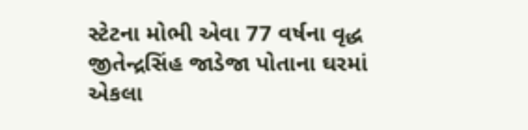સ્‍ટેટના મોભી એવા 77 વર્ષના વૃદ્ધ જીતેન્દ્રસિંહ જાડેજા પોતાના ઘરમાં એકલા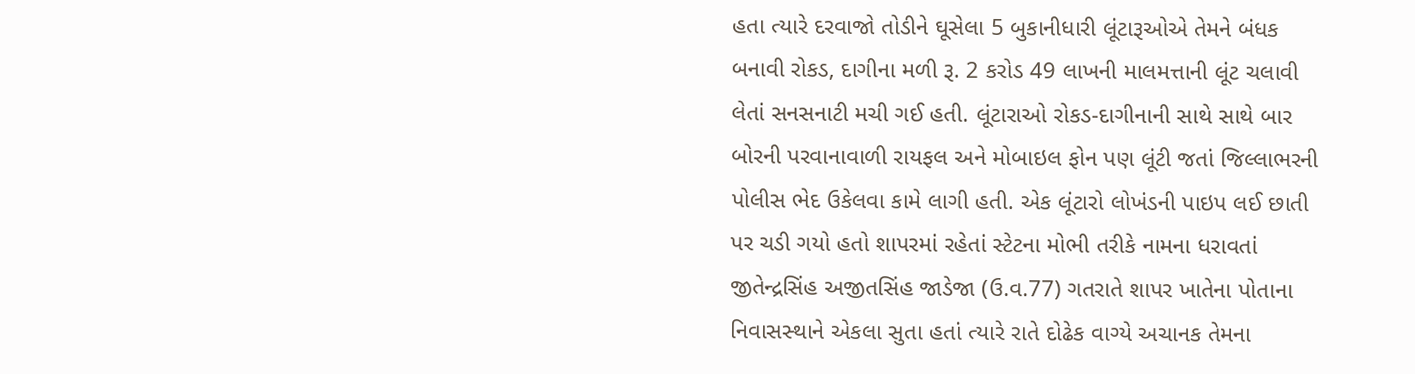હતા ત્‍યારે દરવાજો તોડીને ઘૂસેલા 5 બુકાનીધારી લૂંટારૂઓએ તેમને બંધક બનાવી રોકડ, દાગીના મળી રૂ. 2 કરોડ 49 લાખની માલમત્તાની લૂંટ ચલાવી લેતાં સનસનાટી મચી ગઈ હતી. લૂંટારાઓ રોકડ-દાગીનાની સાથે સાથે બાર બોરની પરવાનાવાળી રાયફલ અને મોબાઇલ ફોન પણ લૂંટી જતાં જિલ્લાભરની પોલીસ ભેદ ઉકેલવા કામે લાગી હતી. એક લૂંટારો લોખંડની પાઇપ લઈ છાતી પર ચડી ગયો હતો શાપરમાં રહેતાં સ્‍ટેટના મોભી તરીકે નામના ધરાવતાં જીતેન્‍દ્રસિંહ અજીતસિંહ જાડેજા (ઉ.વ.77) ગતરાતે શાપર ખાતેના પોતાના નિવાસસ્‍થાને એકલા સુતા હતાં ત્‍યારે રાતે દોઢેક વાગ્‍યે અચાનક તેમના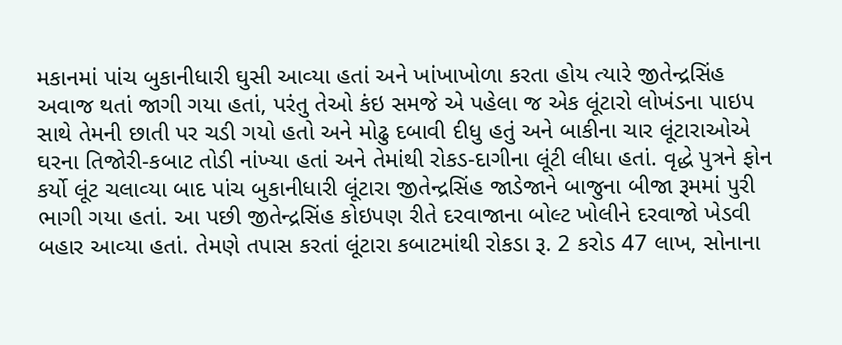મકાનમાં પાંચ બુકાનીધારી ઘુસી આવ્‍યા હતાં અને ખાંખાખોળા કરતા હોય ત્યારે જીતેન્‍દ્રસિંહ અવાજ થતાં જાગી ગયા હતાં, પરંતુ તેઓ કંઇ સમજે એ પહેલા જ એક લૂંટારો લોખંડના પાઇપ સાથે તેમની છાતી પર ચડી ગયો હતો અને મોઢુ દબાવી દીધુ હતું અને બાકીના ચાર લૂંટારાઓએ ઘરના તિજોરી-કબાટ તોડી નાંખ્‍યા હતાં અને તેમાંથી રોકડ-દાગીના લૂંટી લીધા હતાં. વૃદ્ધે પુત્રને ફોન કર્યો લૂંટ ચલાવ્‍યા બાદ પાંચ બુકાનીધારી લૂંટારા જીતેન્‍દ્રસિંહ જાડેજાને બાજુના બીજા રૂમમાં પુરી ભાગી ગયા હતાં. આ પછી જીતેન્‍દ્રસિંહ કોઇપણ રીતે દરવાજાના બોલ્‍ટ ખોલીને દરવાજો ખેડવી બહાર આવ્‍યા હતાં. તેમણે તપાસ કરતાં લૂંટારા કબાટમાંથી રોકડા રૂ. 2 કરોડ 47 લાખ, સોનાના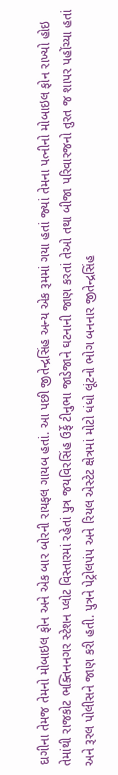દાગીના તેમજ તેમનો મોબાઇલ ફોન અને એક બાર બોરની રાયફલ ગાયબ હતાં. આ પછી જીતેન્‍દ્રસિંહ અન્‍ય એક રૂમમાં ગયા હતાં જ્‍યાં તેમના પત્‍નીનો મોબાઇલ ફોન રાખ્‍યો હોઇ તેમાંથી રાજકોટ ભક્‍તિનનગર સ્‍ટેશન પ્‍લોટ વિસ્‍તારમાં રહેતાં પુત્ર જયવિરસિંહ ઉર્ફે ટીનુભા જાડેજાને ઘટનાની જાણ કરતાં તેઓ તથા બીજા પરિવારજનો તુરત જ શાપર પહોંચ્‍યા હતાં અને રૂરલ પોલીસને જાણ કરી હતી. પુત્રને પેટ્રોલપંપ અને રિયલ એસ્ટેટ ક્ષેત્રમાં મોટો ધંધો લૂંટનો ભોગ બનનાર જીતેન્‍દ્રસિંહ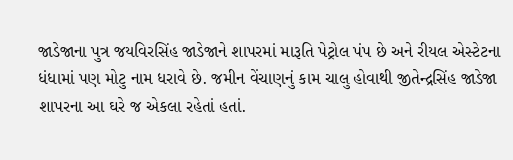જાડેજાના પુત્ર જયવિરસિંહ જાડેજાને શાપરમાં મારૂતિ પેટ્રોલ પંપ છે અને રીયલ એસ્‍ટેટના ધંધામાં પણ મોટુ નામ ધરાવે છે. જમીન વેંચાણનું કામ ચાલુ હોવાથી જીતેન્‍દ્રસિંહ જાડેજા શાપરના આ ઘરે જ એકલા રહેતાં હતાં.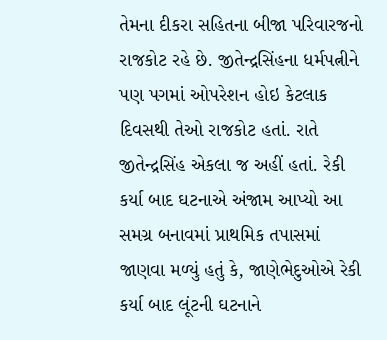તેમના દીકરા સહિતના બીજા પરિવારજનો રાજકોટ રહે છે. જીતેન્‍દ્રસિંહના ધર્મપત્નીને પણ પગમાં ઓપરેશન હોઇ કેટલાક દિવસથી તેઓ રાજકોટ હતાં. રાતે જીતેન્‍દ્રસિંહ એકલા જ અહીં હતાં. રેકી કર્યા બાદ ઘટનાએ અંજામ આપ્યો આ સમગ્ર બનાવમાં પ્રાથમિક તપાસમાં જાણવા મળ્યું હતું કે, જાણેભેદુઓએ રેકી કર્યા બાદ લૂંટની ઘટનાને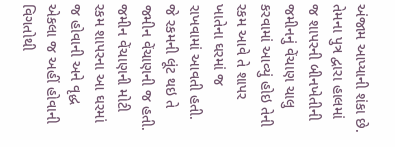અંજામ આપ્‍યાની શંકા છે. તેમના પુત્ર દ્વારા હાલમાં જ શાપરની બીનખેતીની જમીનનું વેંચાણ ચાલુ કરવામાં આવ્યું હોઇ તેની રકમ આવે તે શાપર ખાતેના ઘરમાં જ રાખવામાં આવતી હતી. જે રકમની લૂંટ થઇ તે જમીન વેંચાણની જ હતી. જમીન વેંચાણની મોટી રકમ શાપરના આ ઘરમાં જ હોવાની અને વૃદ્ધ એકલા જ અહીં હોવાની વિગતોથી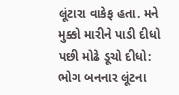લૂંટારા વાકેફ હતા. મને મુક્કો મારીને પાડી દીધો પછી મોઢે ડૂચો દીધો: ભોગ બનનાર લૂંટના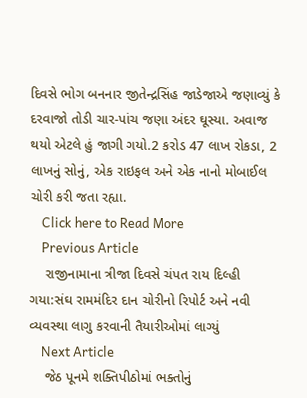દિવસે ભોગ બનનાર જીતેન્દ્રસિંહ જાડેજાએ જણાવ્યું કે દરવાજો તોડી ચાર-પાંચ જણા અંદર ઘૂસ્યા. અવાજ થયો એટલે હું જાગી ગયો.2 કરોડ 47 લાખ રોકડા, 2 લાખનું સોનું, એક રાઇફલ અને એક નાનો મોબાઈલ ચોરી કરી જતા રહ્યા.
    Click here to Read More
    Previous Article
    રાજીનામાના ત્રીજા દિવસે ચંપત રાય દિલ્હી ગયા:સંઘ રામમંદિર દાન ચોરીનો રિપોર્ટ અને નવી વ્યવસ્થા લાગુ કરવાની તૈયારીઓમાં લાગ્યું
    Next Article
    જેઠ પૂનમે શક્તિપીઠોમાં ભક્તોનું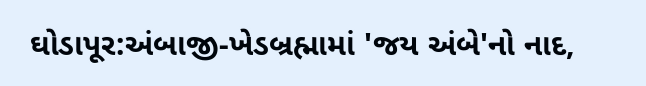ઘોડાપૂર:અંબાજી-ખેડબ્રહ્મામાં 'જય અંબે'નો નાદ,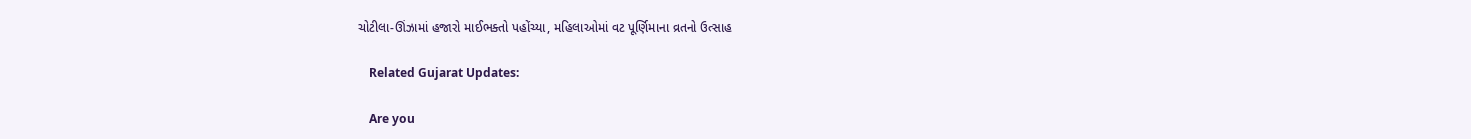ચોટીલા-ઊંઝામાં હજારો માઈભક્તો પહોંચ્યા, મહિલાઓમાં વટ પૂર્ણિમાના વ્રતનો ઉત્સાહ

    Related Gujarat Updates:

    Are you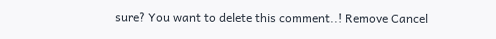sure? You want to delete this comment..! Remove Cancel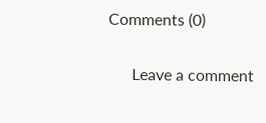Comments (0)

      Leave a comment